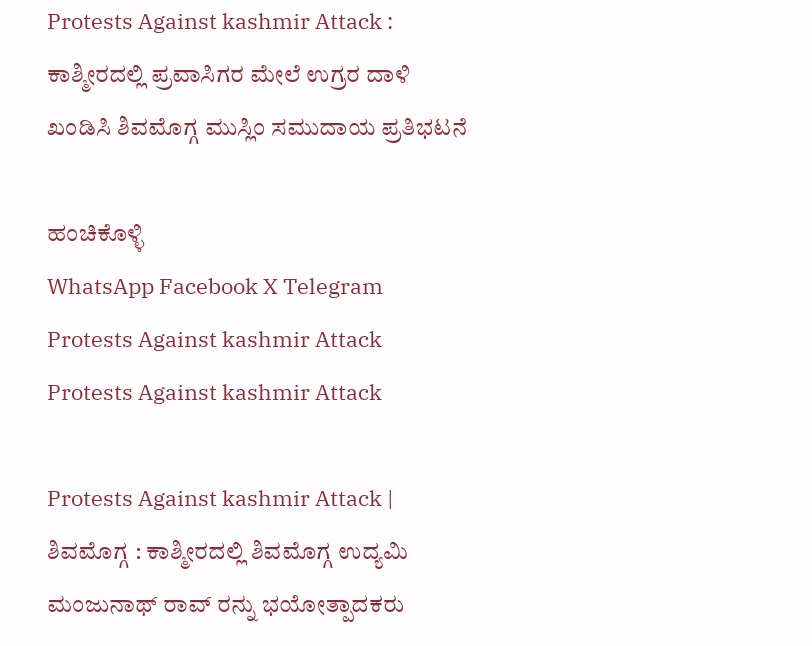Protests Against kashmir Attack : ಕಾಶ್ಮೀರದಲ್ಲಿ ಪ್ರವಾಸಿಗರ ಮೇಲೆ ಉಗ್ರರ ದಾಳಿ ಖಂಡಿಸಿ ಶಿವಮೊಗ್ಗ ಮುಸ್ಲಿಂ ಸಮುದಾಯ ಪ್ರತಿಭಟನೆ

ಹಂಚಿಕೊಳ್ಳಿ
WhatsApp Facebook X Telegram
Protests Against kashmir Attack
Protests Against kashmir Attack

Protests Against kashmir Attack | ಶಿವಮೊಗ್ಗ : ಕಾಶ್ಮೀರದಲ್ಲಿ ಶಿವಮೊಗ್ಗ ಉದ್ಯಮಿ ಮಂಜುನಾಥ್ ರಾವ್ ರನ್ನು ಭಯೋತ್ಪಾದಕರು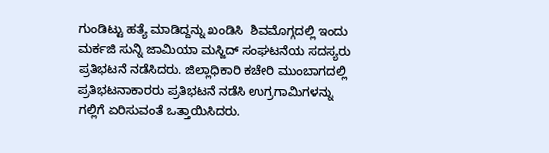ಗುಂಡಿಟ್ಟು ಹತ್ಯೆ ಮಾಡಿದ್ದನ್ನು ಖಂಡಿಸಿ  ಶಿವಮೊಗ್ಗದಲ್ಲಿ ಇಂದು ಮರ್ಕಜಿ ಸುನ್ನಿ ಜಾಮಿಯಾ ಮಸ್ಜಿದ್ ಸಂಘಟನೆಯ ಸದಸ್ಯರು ಪ್ರತಿಭಟನೆ ನಡೆಸಿದರು‌. ಜಿಲ್ಲಾಧಿಕಾರಿ ಕಚೇರಿ ಮುಂಬಾಗದಲ್ಲಿ ಪ್ರತಿಭಟನಾಕಾರರು ಪ್ರತಿಭಟನೆ ನಡೆಸಿ ಉಗ್ರಗಾಮಿಗಳನ್ನು ಗಲ್ಲಿಗೆ ಏರಿಸುವಂತೆ ಒತ್ತಾಯಿಸಿದರು.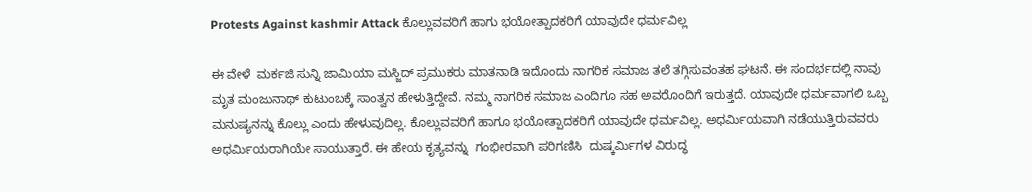Protests Against kashmir Attack ಕೊಲ್ಲುವವರಿಗೆ ಹಾಗು ಭಯೋತ್ಪಾದಕರಿಗೆ ಯಾವುದೇ ಧರ್ಮವಿಲ್ಲ

ಈ ವೇಳೆ  ಮರ್ಕಜಿ ಸುನ್ನಿ ಜಾಮಿಯಾ ಮಸ್ಜಿದ್ ಪ್ರಮುಕರು ಮಾತನಾಡಿ ಇದೊಂದು ನಾಗರಿಕ ಸಮಾಜ ತಲೆ ತಗ್ಗಿಸುವಂತಹ ಘಟನೆ. ಈ ಸಂದರ್ಭದಲ್ಲಿ ನಾವು ಮೃತ ಮಂಜುನಾಥ್ ಕುಟುಂಬಕ್ಕೆ ಸಾಂತ್ವನ ಹೇಳುತ್ತಿದ್ದೇವೆ. ನಮ್ಮ ನಾಗರಿಕ ಸಮಾಜ ಎಂದಿಗೂ ಸಹ ಅವರೊಂದಿಗೆ ಇರುತ್ತದೆ. ಯಾವುದೇ ಧರ್ಮವಾಗಲಿ ಒಬ್ಬ ಮನುಷ್ಯನನ್ನು ಕೊಲ್ಲು ಎಂದು ಹೇಳುವುದಿಲ್ಲ. ಕೊಲ್ಲುವವರಿಗೆ ಹಾಗೂ ಭಯೋತ್ಪಾದಕರಿಗೆ ಯಾವುದೇ ಧರ್ಮವಿಲ್ಲ. ಅಧರ್ಮಿಯವಾಗಿ ನಡೆಯುತ್ತಿರುವವರು ಅಧರ್ಮಿಯರಾಗಿಯೇ ಸಾಯುತ್ತಾರೆ. ಈ ಹೇಯ ಕೃತ್ಯವನ್ನು  ಗಂಭೀರವಾಗಿ ಪರಿಗಣಿಸಿ  ದುಷ್ಕರ್ಮಿಗಳ ವಿರುದ್ಧ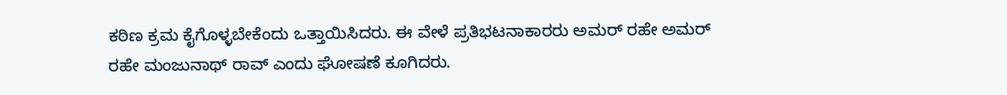ಕಠಿಣ ಕ್ರಮ ಕೈಗೊಳ್ಳಬೇಕೆಂದು ಒತ್ತಾಯಿಸಿದರು. ಈ ವೇಳೆ ಪ್ರತಿಭಟನಾಕಾರರು ಅಮರ್ ರಹೇ ಅಮರ್ ರಹೇ ಮಂಜುನಾಥ್ ರಾವ್ ಎಂದು ಘೋಷಣೆ ಕೂಗಿದರು.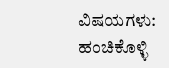ವಿಷಯಗಳು:
ಹಂಚಿಕೊಳ್ಳಿ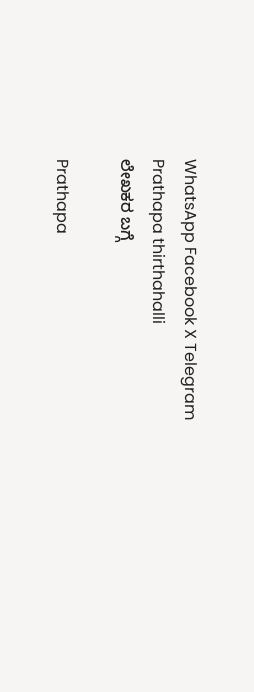WhatsApp Facebook X Telegram
Prathapa thirthahalli
ಲೇಖಕರ ಬಗ್ಗೆ

Prathapa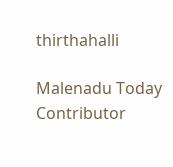thirthahalli

Malenadu Today Contributor